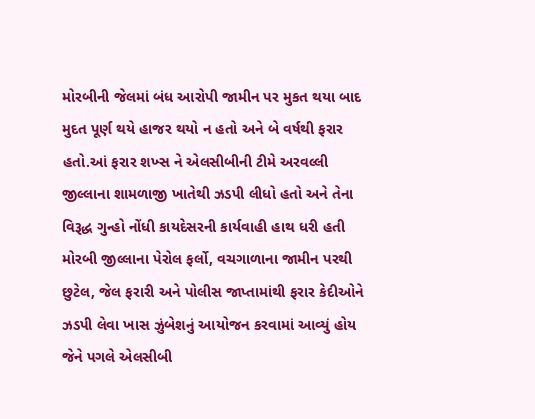મોરબીની જેલમાં બંધ આરોપી જામીન પર મુકત થયા બાદ મુદત પૂર્ણ થયે હાજર થયો ન હતો અને બે વર્ષથી ફરાર હતો.આં ફરાર શખ્સ ને એલસીબીની ટીમે અરવલ્લી જીલ્લાના શામળાજી ખાતેથી ઝડપી લીધો હતો અને તેના વિરૂદ્ધ ગુન્હો નોંધી કાયદેસરની કાર્યવાહી હાથ ધરી હતી
મોરબી જીલ્લાના પેરોલ ફર્લો, વચગાળાના જામીન પરથી છુટેલ, જેલ ફરારી અને પોલીસ જાપ્તામાંથી ફરાર કેદીઓને ઝડપી લેવા ખાસ ઝુંબેશનું આયોજન કરવામાં આવ્યું હોય જેને પગલે એલસીબી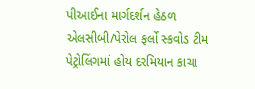પીઆઈના માર્ગદર્શન હેઠળ એલસીબી/પેરોલ ફર્લો સ્કવોડ ટીમ પેટ્રોલિંગમાં હોય દરમિયાન કાચા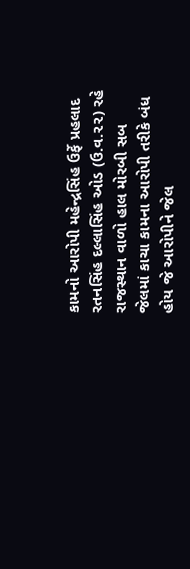કામનો આરોપી મહેન્દ્રસિંહ ઉર્ફે પ્રહલાદ રતનસિંહ દલ્લાસિંહ ઓડ (ઉ.વ.૨૨) રહે રાજસ્થાન વાળો હાલ મોરબી સબ જેલમાં કાચા કામના આરોપી તરીકે બંધ હોય જે આરોપીને જેલ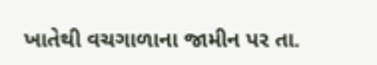ખાતેથી વચગાળાના જામીન પર તા.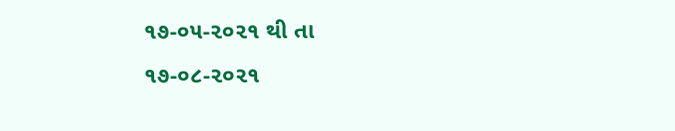૧૭-૦૫-૨૦૨૧ થી તા ૧૭-૦૮-૨૦૨૧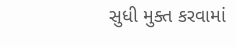સુધી મુક્ત કરવામાં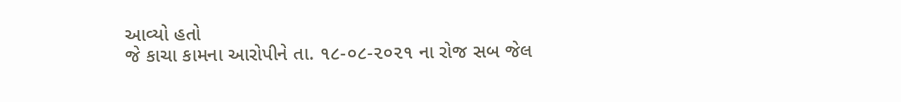આવ્યો હતો
જે કાચા કામના આરોપીને તા. ૧૮-૦૮-૨૦૨૧ ના રોજ સબ જેલ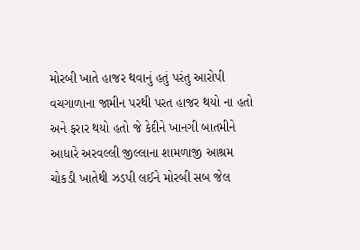મોરબી ખાતે હાજર થવાનું હતું પરંતુ આરોપી વચગાળાના જામીન પરથી પરત હાજર થયો ના હતો અને ફરાર થયો હતો જે કેદીને ખાનગી બાતમીને આધારે અરવલ્લી જીલ્લાના શામળાજી આશ્રમ ચોકડી ખાતેથી ઝડપી લઈને મોરબી સબ જેલ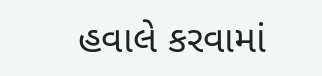હવાલે કરવામાં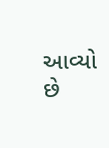આવ્યો છે